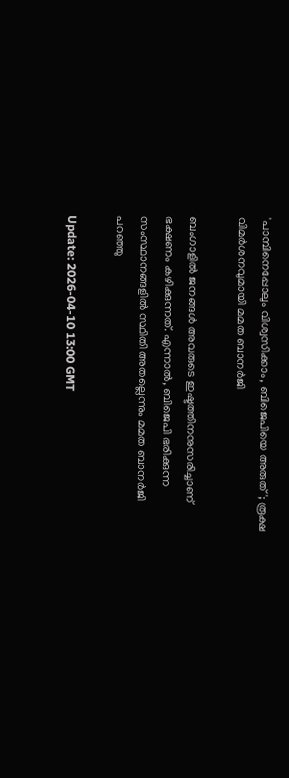'പാമ്പിനെപ്പോലും വിശ്വസിക്കാം, ബിജെപിയെ അരുത്'; രൂക്ഷ വിമർശനവുമായി മമത ബാനർജി

ബംഗാളിൽ ജനങ്ങൾ അവരുടെ ഇഷ്ടത്തിനനുസരിച്ചാണ് ഭക്ഷണം കഴിക്കുന്നത്. എന്നാൽ, ബിജെപി ഭരിക്കുന്ന സംസ്ഥാനങ്ങളിൽ സ്ഥിതി അതല്ലെന്നും മമത ബാനർജി പറഞ്ഞു

Update: 2026-04-10 13:00 GMT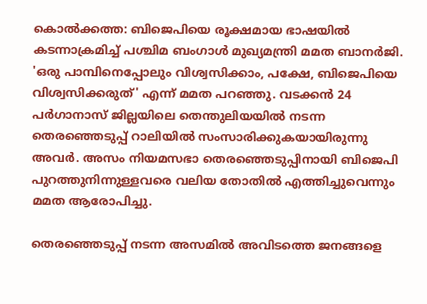കൊൽക്കത്ത: ബിജെപിയെ രൂക്ഷമായ ഭാഷയിൽ കടന്നാക്രമിച്ച് പശ്ചിമ ബംഗാൾ മുഖ്യമന്ത്രി മമത ബാനർജി. 'ഒരു പാമ്പിനെപ്പോലും വിശ്വസിക്കാം, പക്ഷേ, ബിജെപിയെ വിശ്വസിക്കരുത്' എന്ന് മമത പറഞ്ഞു. വടക്കൻ 24 പർഗാനാസ് ജില്ലയിലെ തെന്തുലിയയിൽ നടന്ന തെരഞ്ഞെടുപ്പ് റാലിയിൽ സംസാരിക്കുകയായിരുന്നു അവർ. അസം നിയമസഭാ തെരഞ്ഞെടുപ്പിനായി ബിജെപി പുറത്തുനിന്നുള്ളവരെ വലിയ തോതിൽ എത്തിച്ചുവെന്നും മമത ആരോപിച്ചു.

തെരഞ്ഞെടുപ്പ് നടന്ന അസമിൽ അവിടത്തെ ജനങ്ങളെ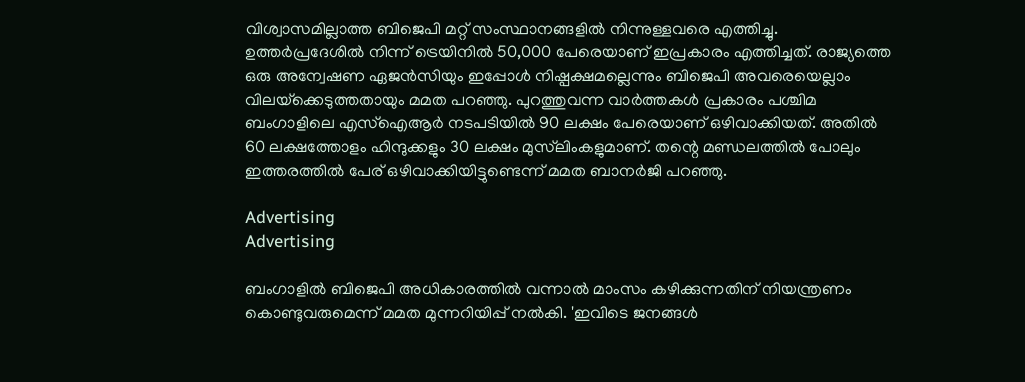വിശ്വാസമില്ലാത്ത ബിജെപി മറ്റ് സംസ്ഥാനങ്ങളിൽ നിന്നുള്ളവരെ എത്തിച്ചു. ഉത്തർപ്രദേശിൽ നിന്ന് ട്രെയിനിൽ 50,000 പേരെയാണ് ഇപ്രകാരം എത്തിച്ചത്. രാജ്യത്തെ ഒരു അന്വേഷണ ഏജൻസിയും ഇപ്പോൾ നിഷ്പക്ഷമല്ലെന്നും ബിജെപി അവരെയെല്ലാം വിലയ്‌ക്കെടുത്തതായും മമത പറഞ്ഞു. പുറത്തുവന്ന വാർത്തകൾ പ്രകാരം പശ്ചിമ ബംഗാളിലെ എസ്‌ഐആർ നടപടിയിൽ 90 ലക്ഷം പേരെയാണ് ഒഴിവാക്കിയത്. അതിൽ 60 ലക്ഷത്തോളം ഹിന്ദുക്കളും 30 ലക്ഷം മുസ്‌ലിംകളുമാണ്. തന്റെ മണ്ഡലത്തിൽ പോലും ഇത്തരത്തിൽ പേര് ഒഴിവാക്കിയിട്ടുണ്ടെന്ന് മമത ബാനർജി പറഞ്ഞു.

Advertising
Advertising

ബംഗാളിൽ ബിജെപി അധികാരത്തിൽ വന്നാൽ മാംസം കഴിക്കുന്നതിന് നിയന്ത്രണം കൊണ്ടുവരുമെന്ന് മമത മുന്നറിയിപ്പ് നൽകി. 'ഇവിടെ ജനങ്ങൾ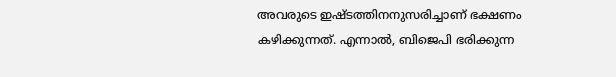അവരുടെ ഇഷ്ടത്തിനനുസരിച്ചാണ് ഭക്ഷണം കഴിക്കുന്നത്. എന്നാൽ, ബിജെപി ഭരിക്കുന്ന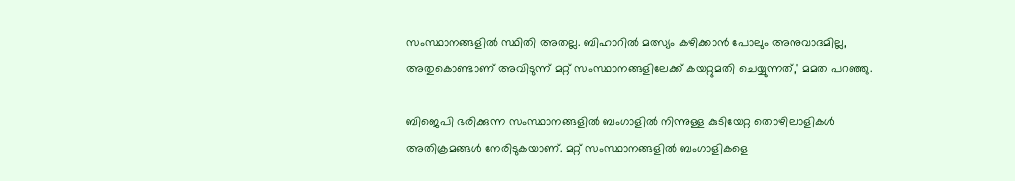സംസ്ഥാനങ്ങളിൽ സ്ഥിതി അതല്ല. ബിഹാറിൽ മത്സ്യം കഴിക്കാൻ പോലും അനുവാദമില്ല, അതുകൊണ്ടാണ് അവിടുന്ന് മറ്റ് സംസ്ഥാനങ്ങളിലേക്ക് കയറ്റുമതി ചെയ്യുന്നത്,' മമത പറഞ്ഞു.

ബിജെപി ഭരിക്കുന്ന സംസ്ഥാനങ്ങളിൽ ബംഗാളിൽ നിന്നുള്ള കുടിയേറ്റ തൊഴിലാളികൾ അതിക്രമങ്ങൾ നേരിടുകയാണ്. മറ്റ് സംസ്ഥാനങ്ങളിൽ ബംഗാളികളെ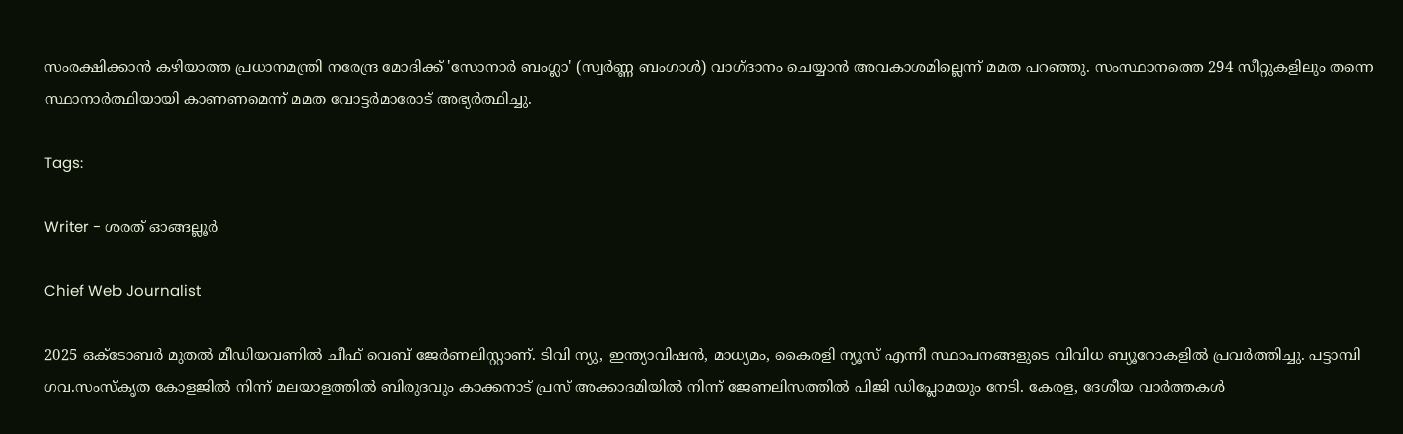സംരക്ഷിക്കാൻ കഴിയാത്ത പ്രധാനമന്ത്രി നരേന്ദ്ര മോദിക്ക് 'സോനാർ ബംഗ്ലാ' (സ്വർണ്ണ ബംഗാൾ) വാഗ്ദാനം ചെയ്യാൻ അവകാശമില്ലെന്ന് മമത പറഞ്ഞു. സംസ്ഥാനത്തെ 294 സീറ്റുകളിലും തന്നെ സ്ഥാനാർത്ഥിയായി കാണണമെന്ന് മമത വോട്ടർമാരോട് അഭ്യർത്ഥിച്ചു.

Tags:

Writer - ശരത് ഓങ്ങല്ലൂർ

Chief Web Journalist

2025 ഒക്ടോബർ മുതൽ മീ‍ഡിയവണിൽ ചീഫ് വെബ് ജേർണലിസ്റ്റാണ്. ടിവി ന്യു, ഇന്ത്യാവിഷൻ, മാധ്യമം, കൈരളി ന്യൂസ് എന്നീ സ്ഥാപനങ്ങളുടെ വിവിധ ബ്യൂറോകളിൽ പ്രവർത്തിച്ചു. പട്ടാമ്പി ഗവ.സംസ്കൃത കോളജിൽ നിന്ന് മലയാളത്തിൽ ബിരുദവും കാക്കനാട് പ്രസ് അക്കാദമിയിൽ നിന്ന് ജേണലിസത്തിൽ പിജി ഡിപ്ലോമയും നേടി. കേരള, ദേശീയ വാർത്തകൾ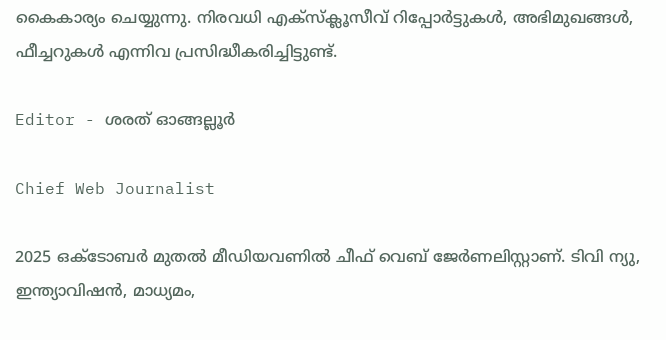കൈകാര്യം ചെയ്യുന്നു. നിരവധി എക്സ്ക്ലൂസീവ് റിപ്പോർട്ടുകൾ, അഭിമുഖങ്ങള്‍, ഫീച്ചറുകള്‍ എന്നിവ പ്രസിദ്ധീകരിച്ചിട്ടുണ്ട്.

Editor - ശരത് ഓങ്ങല്ലൂർ

Chief Web Journalist

2025 ഒക്ടോബർ മുതൽ മീ‍ഡിയവണിൽ ചീഫ് വെബ് ജേർണലിസ്റ്റാണ്. ടിവി ന്യു, ഇന്ത്യാവിഷൻ, മാധ്യമം,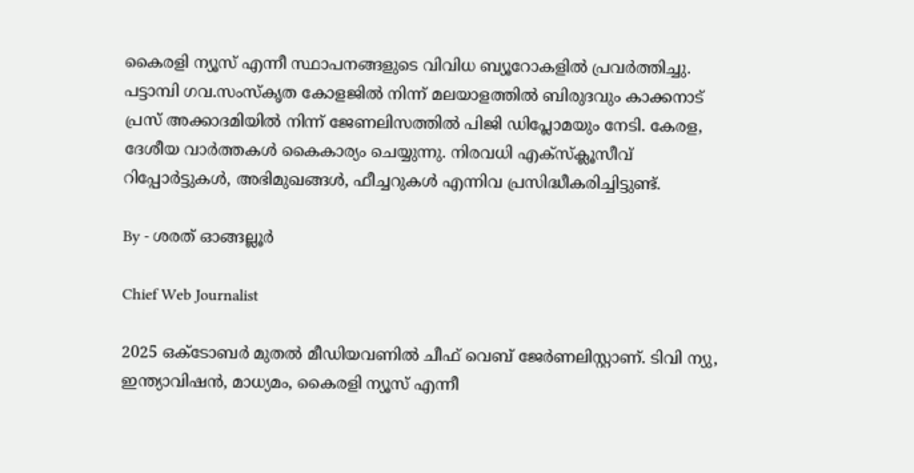കൈരളി ന്യൂസ് എന്നീ സ്ഥാപനങ്ങളുടെ വിവിധ ബ്യൂറോകളിൽ പ്രവർത്തിച്ചു. പട്ടാമ്പി ഗവ.സംസ്കൃത കോളജിൽ നിന്ന് മലയാളത്തിൽ ബിരുദവും കാക്കനാട് പ്രസ് അക്കാദമിയിൽ നിന്ന് ജേണലിസത്തിൽ പിജി ഡിപ്ലോമയും നേടി. കേരള, ദേശീയ വാർത്തകൾ കൈകാര്യം ചെയ്യുന്നു. നിരവധി എക്സ്ക്ലൂസീവ് റിപ്പോർട്ടുകൾ, അഭിമുഖങ്ങള്‍, ഫീച്ചറുകള്‍ എന്നിവ പ്രസിദ്ധീകരിച്ചിട്ടുണ്ട്.

By - ശരത് ഓങ്ങല്ലൂർ

Chief Web Journalist

2025 ഒക്ടോബർ മുതൽ മീ‍ഡിയവണിൽ ചീഫ് വെബ് ജേർണലിസ്റ്റാണ്. ടിവി ന്യു, ഇന്ത്യാവിഷൻ, മാധ്യമം, കൈരളി ന്യൂസ് എന്നീ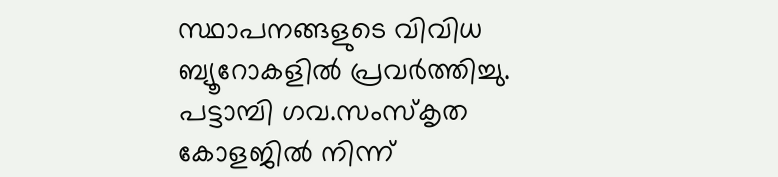സ്ഥാപനങ്ങളുടെ വിവിധ ബ്യൂറോകളിൽ പ്രവർത്തിച്ചു. പട്ടാമ്പി ഗവ.സംസ്കൃത കോളജിൽ നിന്ന്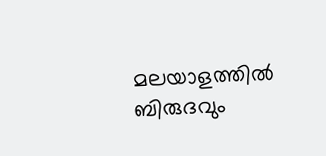മലയാളത്തിൽ ബിരുദവും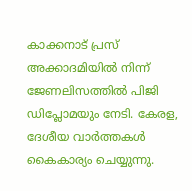കാക്കനാട് പ്രസ് അക്കാദമിയിൽ നിന്ന് ജേണലിസത്തിൽ പിജി ഡിപ്ലോമയും നേടി. കേരള, ദേശീയ വാർത്തകൾ കൈകാര്യം ചെയ്യുന്നു.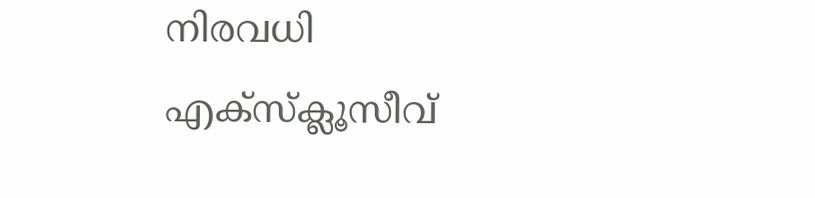നിരവധി എക്സ്ക്ലൂസീവ്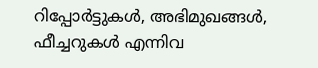റിപ്പോർട്ടുകൾ, അഭിമുഖങ്ങള്‍, ഫീച്ചറുകള്‍ എന്നിവ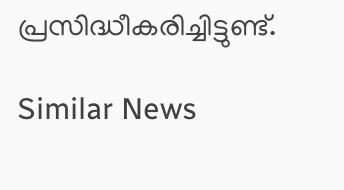പ്രസിദ്ധീകരിച്ചിട്ടുണ്ട്.

Similar News